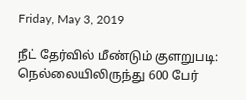Friday, May 3, 2019

நீட் தேர்வில் மீண்டும் குளறுபடி: நெல்லையிலிருந்து 600 பேர்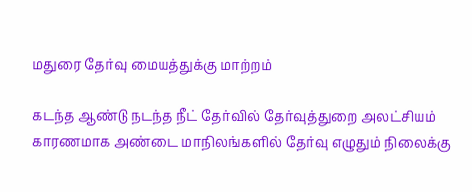மதுரை தேர்வு மையத்துக்கு மாற்றம்

கடந்த ஆண்டு நடந்த நீட் தேர்வில் தேர்வுத்துறை அலட்சியம் காரணமாக அண்டை மாநிலங்களில் தேர்வு எழுதும் நிலைக்கு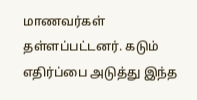மாணவர்கள் தள்ளப்பட்டனர். கடும் எதிர்ப்பை அடுத்து இந்த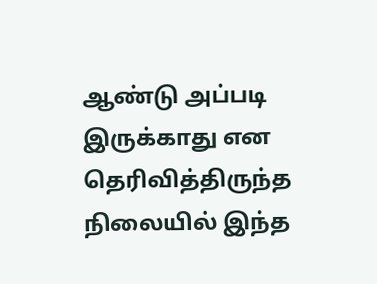ஆண்டு அப்படி இருக்காது என தெரிவித்திருந்த நிலையில் இந்த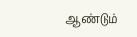ஆண்டும்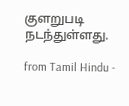குளறுபடி நடந்துள்ளது.

from Tamil Hindu -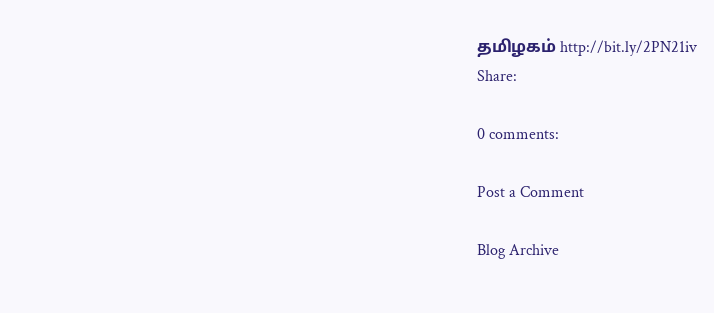தமிழகம் http://bit.ly/2PN21iv
Share:

0 comments:

Post a Comment

Blog Archive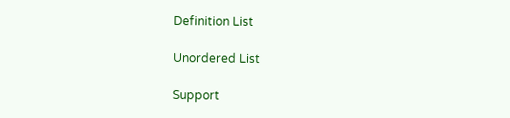Definition List

Unordered List

Support